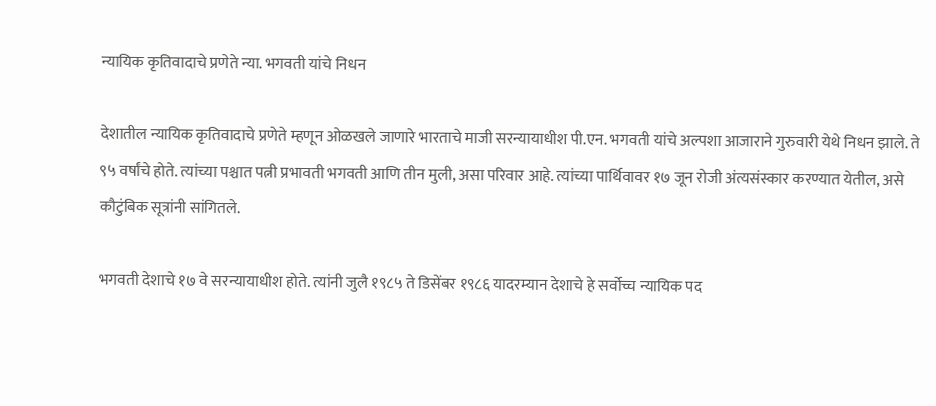न्यायिक कृतिवादाचे प्रणेते न्या. भगवती यांचे निधन

देशातील न्यायिक कृतिवादाचे प्रणेते म्हणून ओळखले जाणारे भारताचे माजी सरन्यायाधीश पी.एन. भगवती यांचे अल्पशा आजाराने गुरुवारी येथे निधन झाले. ते ९५ वर्षांचे होते. त्यांच्या पश्चात पत्नी प्रभावती भगवती आणि तीन मुली, असा परिवार आहे. त्यांच्या पार्थिवावर १७ जून रोजी अंत्यसंस्कार करण्यात येतील, असे कौटुंबिक सूत्रांनी सांगितले.

भगवती देशाचे १७ वे सरन्यायाधीश होते. त्यांनी जुलै १९८५ ते डिसेंबर १९८६ यादरम्यान देशाचे हे सर्वोच्च न्यायिक पद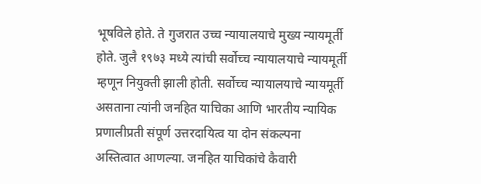भूषविले होते. ते गुजरात उच्च न्यायालयाचे मुख्य न्यायमूर्ती होते. जुलै १९७३ मध्ये त्यांची सर्वोच्च न्यायालयाचे न्यायमूर्ती म्हणून नियुक्ती झाली होती. सर्वोच्च न्यायालयाचे न्यायमूर्ती असताना त्यांनी जनहित याचिका आणि भारतीय न्यायिक प्रणालीप्रती संपूर्ण उत्तरदायित्व या दोन संकल्पना अस्तित्वात आणल्या. जनहित याचिकांचे कैवारी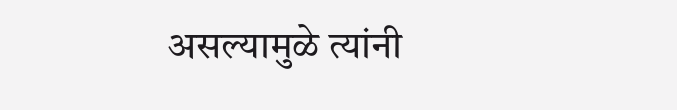असल्यामुळे त्यांनी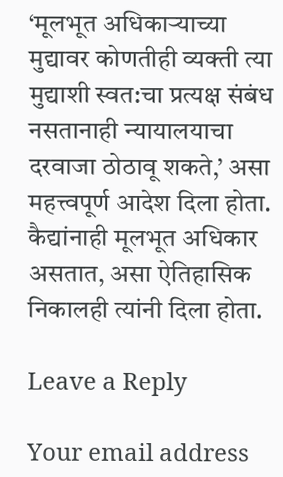‘मूलभूत अधिकाऱ्याच्या मुद्यावर कोणतीही व्यक्ती त्या मुद्याशी स्वत:चा प्रत्यक्ष संबंध नसतानाही न्यायालयाचा दरवाजा ठोठावू शकते,’ असा महत्त्वपूर्ण आदेश दिला होता. कैद्यांनाही मूलभूत अधिकार असतात, असा ऐतिहासिक निकालही त्यांनी दिला होता.

Leave a Reply

Your email address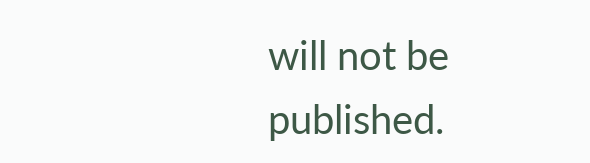will not be published.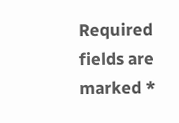Required fields are marked *